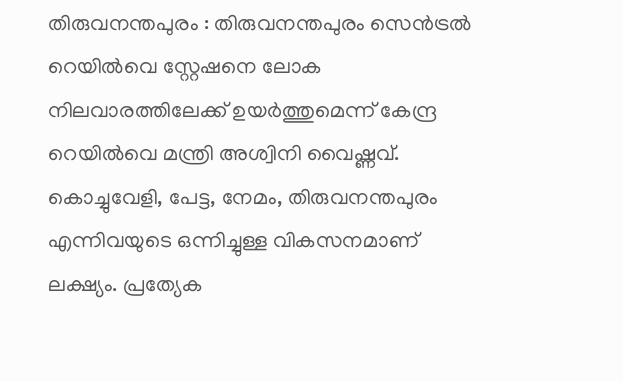തിരുവനന്തപുരം : തിരുവനന്തപുരം സെൻട്രൽ റെയിൽവെ സ്റ്റേഷനെ ലോക നിലവാരത്തിലേക്ക് ഉയർത്തുമെന്ന് കേന്ദ്ര റെയിൽവെ മന്ത്രി അശ്വിനി വൈഷ്ണവ്. കൊച്ചുവേളി, പേട്ട, നേമം, തിരുവനന്തപുരം എന്നിവയുടെ ഒന്നിച്ചുള്ള വികസനമാണ് ലക്ഷ്യം. പ്രത്യേക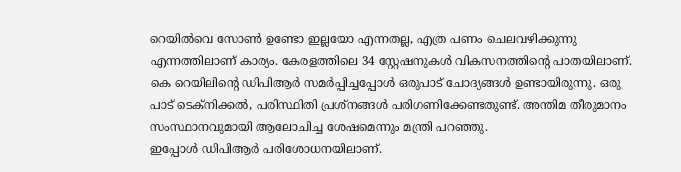റെയിൽവെ സോൺ ഉണ്ടോ ഇല്ലയോ എന്നതല്ല, എത്ര പണം ചെലവഴിക്കുന്നു എന്നത്തിലാണ് കാര്യം. കേരളത്തിലെ 34 സ്റ്റേഷനുകൾ വികസനത്തിന്റെ പാതയിലാണ്. കെ റെയിലിന്റെ ഡിപിആർ സമർപ്പിച്ചപ്പോൾ ഒരുപാട് ചോദ്യങ്ങൾ ഉണ്ടായിരുന്നു. ഒരു പാട് ടെക്നിക്കൽ, പരിസ്ഥിതി പ്രശ്നങ്ങൾ പരിഗണിക്കേണ്ടതുണ്ട്. അന്തിമ തീരുമാനം സംസ്ഥാനവുമായി ആലോചിച്ച ശേഷമെന്നും മന്ത്രി പറഞ്ഞു.
ഇപ്പോൾ ഡിപിആർ പരിശോധനയിലാണ്.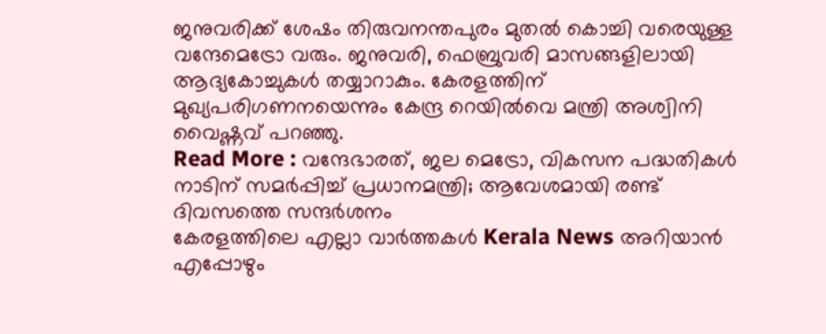ജനുവരിക്ക് ശേഷം തിരുവനന്തപുരം മുതൽ കൊച്ചി വരെയുള്ള വന്ദേമെട്രോ വരും. ജനുവരി, ഫെബ്രുവരി മാസങ്ങളിലായി ആദ്യകോച്ചുകൾ തയ്യാറാകും. കേരളത്തിന് മുഖ്യപരിഗണനയെന്നും കേന്ദ്ര റെയിൽവെ മന്ത്രി അശ്വിനി വൈഷ്ണവ് പറഞ്ഞു.
Read More : വന്ദേഭാരത്, ജല മെട്രോ, വികസന പദ്ധതികൾ നാടിന് സമർപ്പിച്ച് പ്രധാനമന്ത്രി; ആവേശമായി രണ്ട് ദിവസത്തെ സന്ദർശനം
കേരളത്തിലെ എല്ലാ വാർത്തകൾ Kerala News അറിയാൻ എപ്പോഴും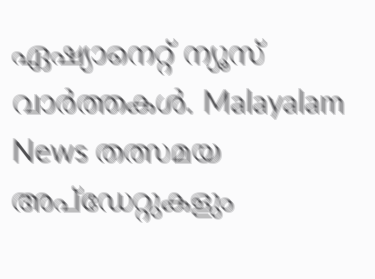ഏഷ്യാനെറ്റ് ന്യൂസ് വാർത്തകൾ. Malayalam News തത്സമയ അപ്ഡേറ്റുകളും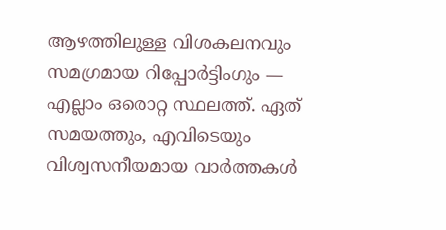ആഴത്തിലുള്ള വിശകലനവും സമഗ്രമായ റിപ്പോർട്ടിംഗും — എല്ലാം ഒരൊറ്റ സ്ഥലത്ത്. ഏത് സമയത്തും, എവിടെയും വിശ്വസനീയമായ വാർത്തകൾ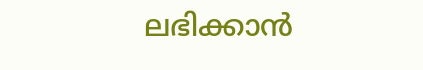ലഭിക്കാൻ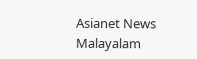Asianet News Malayalam